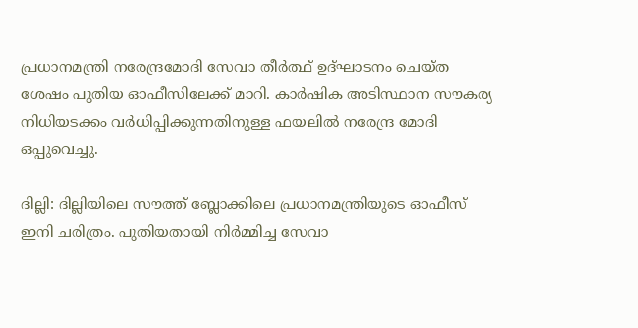പ്രധാനമന്ത്രി നരേന്ദ്രമോദി സേവാ തീർത്ഥ് ഉദ്ഘാടനം ചെയ്ത ശേഷം പുതിയ ഓഫീസിലേക്ക് മാറി. കാർഷിക അടിസ്ഥാന സൗകര്യ നിധിയടക്കം വർധിപ്പിക്കുന്നതിനുള്ള ഫയലിൽ നരേന്ദ്ര മോദി ഒപ്പുവെച്ചു.

ദില്ലി: ദില്ലിയിലെ സൗത്ത് ബ്ലോക്കിലെ പ്രധാനമന്ത്രിയുടെ ഓഫീസ് ഇനി ചരിത്രം. പുതിയതായി നിർമ്മിച്ച സേവാ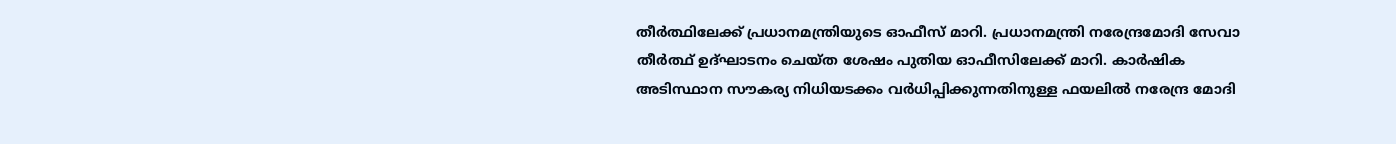തീർത്ഥിലേക്ക് പ്രധാനമന്ത്രിയുടെ ഓഫീസ് മാറി. പ്രധാനമന്ത്രി നരേന്ദ്രമോദി സേവാ തീർത്ഥ് ഉദ്ഘാടനം ചെയ്ത ശേഷം പുതിയ ഓഫീസിലേക്ക് മാറി. കാർഷിക അടിസ്ഥാന സൗകര്യ നിധിയടക്കം വർധിപ്പിക്കുന്നതിനുള്ള ഫയലിൽ നരേന്ദ്ര മോദി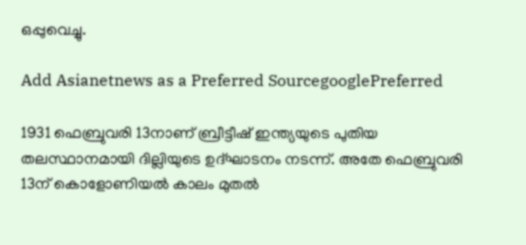ഒപ്പുവെച്ചു.

Add Asianetnews as a Preferred SourcegooglePreferred

1931 ഫെബ്രുവരി 13നാണ് ബ്രീട്ടീഷ് ഇന്ത്യയുടെ പുതിയ തലസ്ഥാനമായി ദില്ലിയുടെ ഉദ്ഘാടനം നടന്ന്. അതേ ഫെബ്രുവരി 13ന് കൊളോണിയൽ കാലം മുതൽ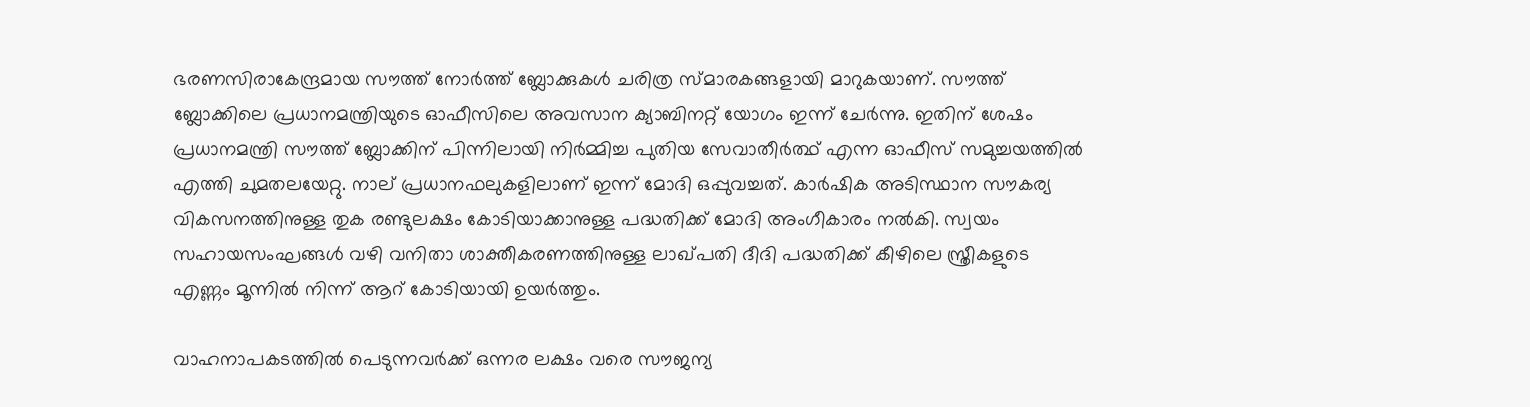ഭരണസിരാകേന്ദ്രമായ സൗത്ത് നോർത്ത് ബ്ലോക്കുകൾ ചരിത്ര സ്മാരകങ്ങളായി മാറുകയാണ്. സൗത്ത് ബ്ലോക്കിലെ പ്രധാനമന്ത്രിയുടെ ഓഫീസിലെ അവസാന ക്യാബിനറ്റ് യോഗം ഇന്ന് ചേർന്നു. ഇതിന് ശേഷം പ്രധാനമന്ത്രി സൗത്ത് ബ്ലോക്കിന് പിന്നിലായി നിർമ്മിച്ച പുതിയ സേവാതീർത്ഥ് എന്ന ഓഫീസ് സമുച്ചയത്തിൽ എത്തി ചുമതലയേറ്റു. നാല് പ്രധാനഫലുകളിലാണ് ഇന്ന് മോദി ഒപ്പുവച്ചത്. കാര്‍ഷിക അടിസ്ഥാന സൗകര്യ വികസനത്തിനുള്ള തുക രണ്ടുലക്ഷം കോടിയാക്കാനുള്ള പദ്ധതിക്ക് മോദി അംഗീകാരം നൽകി. സ്വയം സഹായസംഘങ്ങൾ വഴി വനിതാ ശാക്തീകരണത്തിനുള്ള ലാഖ്പതി ദീദി പദ്ധതിക്ക് കീഴിലെ സ്ത്രീകളുടെ എണ്ണം മൂന്നിൽ നിന്ന് ആറ് കോടിയായി ഉയർത്തും.

വാഹനാപകടത്തില്‍ പെടുന്നവര്‍ക്ക് ഒന്നര ലക്ഷം വരെ സൗജന്യ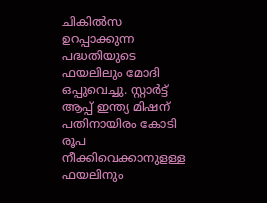ചികില്‍സ ഉറപ്പാക്കുന്ന പദ്ധതിയുടെ ഫയലിലും മോദി ഒപ്പുവെച്ചു. സ്റ്റാർട്ട് ആപ്പ് ഇന്ത്യ മിഷന് പതിനായിരം കോടി രൂപ നീക്കിവെക്കാനുളള്ള ഫയലിനും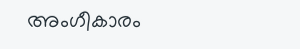അംഗീകാരം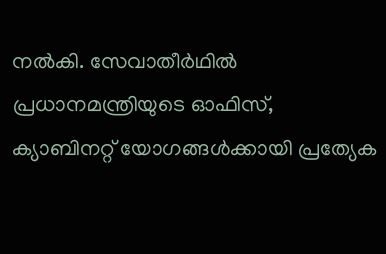നൽകി. സേവാതീര്‍ഥില്‍ പ്രധാനമന്ത്രിയുടെ ഓഫിസ്, ക്യാബിനറ്റ് യോഗങ്ങൾക്കായി പ്രത്യേക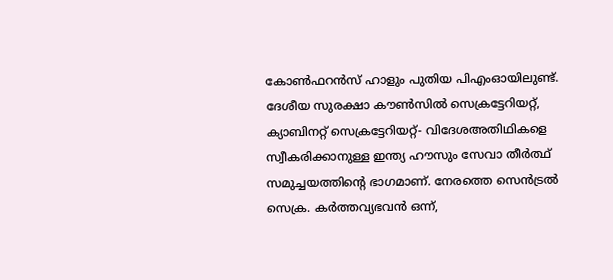കോൺഫറൻസ് ഹാളും പുതിയ പിഎംഓയിലുണ്ട്. ദേശീയ സുരക്ഷാ കൗണ്‍സില്‍ സെക്രട്ടേറിയറ്റ്, ക്യാബിനറ്റ് സെക്രട്ടേറിയറ്റ്- വിദേശഅതിഥികളെ സ്വീകരിക്കാനുള്ള ഇന്ത്യ ഹൗസും സേവാ തീർത്ഥ് സമുച്ചയത്തിന്റെ ഭാഗമാണ്. നേരത്തെ സെൻട്രൽ സെക്ര. കർത്തവ്യഭവൻ ഒന്ന്,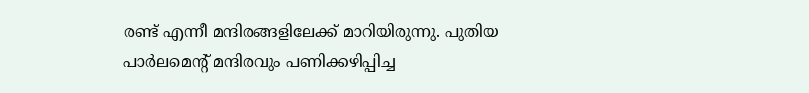രണ്ട് എന്നീ മന്ദിരങ്ങളിലേക്ക് മാറിയിരുന്നു. പുതിയ പാർലമെന്റ് മന്ദിരവും പണിക്കഴിപ്പിച്ച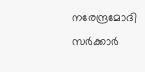നരേന്ദ്രമോദി സർക്കാർ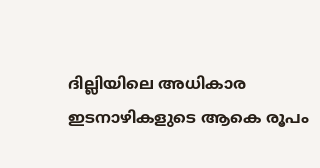ദില്ലിയിലെ അധികാര ഇടനാഴികളുടെ ആകെ രൂപം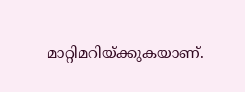മാറ്റിമറിയ്ക്കുകയാണ്.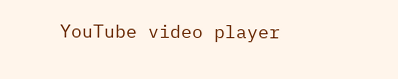YouTube video player